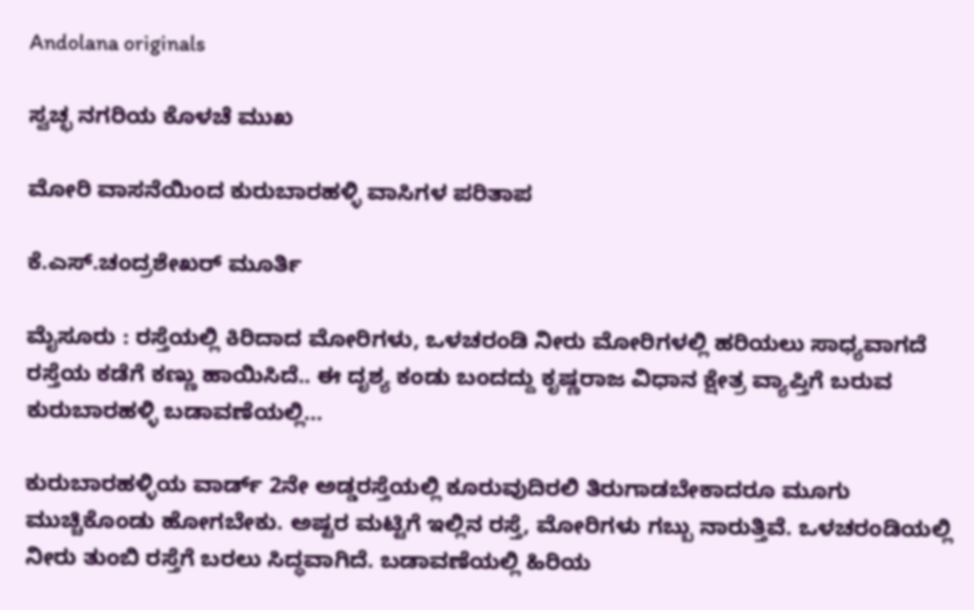Andolana originals

ಸ್ವಚ್ಛ ನಗರಿಯ ಕೊಳಚೆ ಮುಖ

ಮೋರಿ ವಾಸನೆಯಿಂದ ಕುರುಬಾರಹಳ್ಳಿ ವಾಸಿಗಳ ಪರಿತಾಪ

ಕೆ.ಎಸ್.ಚಂದ್ರಶೇಖರ್ ಮೂರ್ತಿ

ಮೈಸೂರು : ರಸ್ತೆಯಲ್ಲಿ ಕಿರಿದಾದ ಮೋರಿಗಳು, ಒಳಚರಂಡಿ ನೀರು ಮೋರಿಗಳಲ್ಲಿ ಹರಿಯಲು ಸಾಧ್ಯವಾಗದೆ ರಸ್ತೆಯ ಕಡೆಗೆ ಕಣ್ಣು ಹಾಯಿಸಿದೆ.. ಈ ದೃಶ್ಯ ಕಂಡು ಬಂದದ್ದು ಕೃಷ್ಣರಾಜ ವಿಧಾನ ಕ್ಷೇತ್ರ ವ್ಯಾಪ್ತಿಗೆ ಬರುವ ಕುರುಬಾರಹಳ್ಳಿ ಬಡಾವಣೆಯಲ್ಲಿ…

ಕುರುಬಾರಹಳ್ಳಿಯ ವಾರ್ಡ್‌ 2ನೇ ಅಡ್ಡರಸ್ತೆಯಲ್ಲಿ ಕೂರುವುದಿರಲಿ ತಿರುಗಾಡಬೇಕಾದರೂ ಮೂಗು ಮುಚ್ಚಿಕೊಂಡು ಹೋಗಬೇಕು. ಅಷ್ಟರ ಮಟ್ಟಿಗೆ ಇಲ್ಲಿನ ರಸ್ತೆ, ಮೋರಿಗಳು ಗಬ್ಬು ನಾರುತ್ತಿವೆ. ಒಳಚರಂಡಿಯಲ್ಲಿ ನೀರು ತುಂಬಿ ರಸ್ತೆಗೆ ಬರಲು ಸಿದ್ಧವಾಗಿದೆ. ಬಡಾವಣೆಯಲ್ಲಿ ಹಿರಿಯ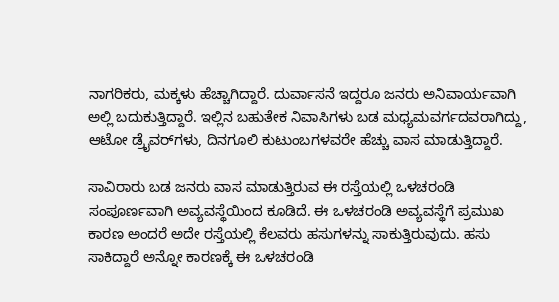ನಾಗರಿಕರು, ಮಕ್ಕಳು ಹೆಚ್ಚಾಗಿದ್ದಾರೆ. ದುರ್ವಾಸನೆ ಇದ್ದರೂ ಜನರು ಅನಿವಾರ್ಯವಾಗಿ ಅಲ್ಲಿ ಬದುಕುತ್ತಿದ್ದಾರೆ. ಇಲ್ಲಿನ ಬಹುತೇಕ ನಿವಾಸಿಗಳು ಬಡ ಮಧ್ಯಮವರ್ಗದವರಾಗಿದ್ದು, ಆಟೋ ಡ್ರೈವರ್‌ಗಳು, ದಿನಗೂಲಿ ಕುಟುಂಬಗಳವರೇ ಹೆಚ್ಚು ವಾಸ ಮಾಡುತ್ತಿದ್ದಾರೆ.

ಸಾವಿರಾರು ಬಡ ಜನರು ವಾಸ ಮಾಡುತ್ತಿರುವ ಈ ರಸ್ತೆಯಲ್ಲಿ ಒಳಚರಂಡಿ ಸಂಪೂರ್ಣವಾಗಿ ಅವ್ಯವಸ್ಥೆಯಿಂದ ಕೂಡಿದೆ. ಈ ಒಳಚರಂಡಿ ಅವ್ಯವಸ್ಥೆಗೆ ಪ್ರಮುಖ ಕಾರಣ ಅಂದರೆ ಅದೇ ರಸ್ತೆಯಲ್ಲಿ ಕೆಲವರು ಹಸುಗಳನ್ನು ಸಾಕುತ್ತಿರುವುದು. ಹಸು ಸಾಕಿದ್ದಾರೆ ಅನ್ನೋ ಕಾರಣಕ್ಕೆ ಈ ಒಳಚರಂಡಿ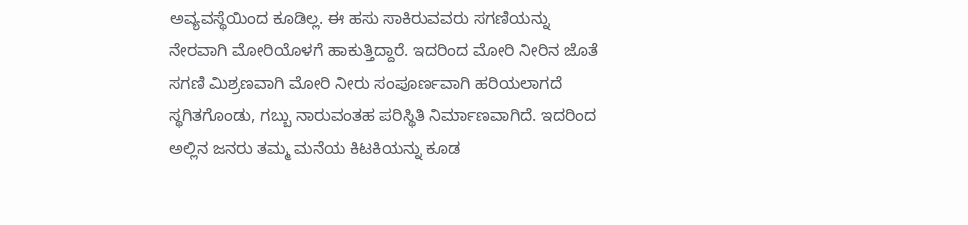ಅವ್ಯವಸ್ಥೆಯಿಂದ ಕೂಡಿಲ್ಲ. ಈ ಹಸು ಸಾಕಿರುವವರು ಸಗಣಿಯನ್ನು ನೇರವಾಗಿ ಮೋರಿಯೊಳಗೆ ಹಾಕುತ್ತಿದ್ದಾರೆ. ಇದರಿಂದ ಮೋರಿ ನೀರಿನ ಜೊತೆ ಸಗಣಿ ಮಿಶ್ರಣವಾಗಿ ಮೋರಿ ನೀರು ಸಂಪೂರ್ಣವಾಗಿ ಹರಿಯಲಾಗದೆ ಸ್ಥಗಿತಗೊಂಡು, ಗಬ್ಬು ನಾರುವಂತಹ ಪರಿಸ್ಥಿತಿ ನಿರ್ಮಾಣವಾಗಿದೆ. ಇದರಿಂದ ಅಲ್ಲಿನ ಜನರು ತಮ್ಮ ಮನೆಯ ಕಿಟಕಿಯನ್ನು ಕೂಡ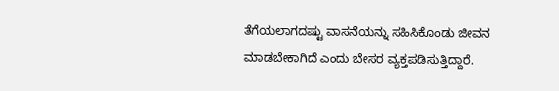ತೆಗೆಯಲಾಗದಷ್ಟು ವಾಸನೆಯನ್ನು ಸಹಿಸಿಕೊಂಡು ಜೀವನ ಮಾಡಬೇಕಾಗಿದೆ ಎಂದು ಬೇಸರ ವ್ಯಕ್ತಪಡಿಸುತ್ತಿದ್ದಾರೆ.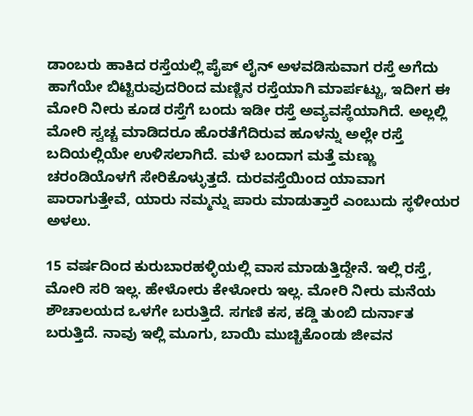ಡಾಂಬರು ಹಾಕಿದ ರಸ್ತೆಯಲ್ಲಿ ಪೈಪ್ ಲೈನ್ ಅಳವಡಿಸುವಾಗ ರಸ್ತೆ ಅಗೆದು ಹಾಗೆಯೇ ಬಿಟ್ಟಿರುವುದರಿಂದ ಮಣ್ಣಿನ ರಸ್ತೆಯಾಗಿ ಮಾರ್ಪಟ್ಟು, ಇದೀಗ ಈ ಮೋರಿ ನೀರು ಕೂಡ ರಸ್ತೆಗೆ ಬಂದು ಇಡೀ ರಸ್ತೆ ಅವ್ಯವಸ್ಥೆಯಾಗಿದೆ. ಅಲ್ಲಲ್ಲಿ ಮೋರಿ ಸ್ವಚ್ಚ ಮಾಡಿದರೂ ಹೊರತೆಗೆದಿರುವ ಹೂಳನ್ನು ಅಲ್ಲೇ ರಸ್ತೆ ಬದಿಯಲ್ಲಿಯೇ ಉಳಿಸಲಾಗಿದೆ. ಮಳೆ ಬಂದಾಗ ಮತ್ತೆ ಮಣ್ಣು ಚರಂಡಿಯೊಳಗೆ ಸೇರಿಕೊಳ್ಳುತ್ತದೆ. ದುರವಸ್ತೆಯಿಂದ ಯಾವಾಗ ಪಾರಾಗುತ್ತೇವೆ, ಯಾರು ನಮ್ಮನ್ನು ಪಾರು ಮಾಡುತ್ತಾರೆ ಎಂಬುದು ಸ್ಥಳೀಯರ
ಅಳಲು.

15 ವರ್ಷದಿಂದ ಕುರುಬಾರಹಳ್ಳಿಯಲ್ಲಿ ವಾಸ ಮಾಡುತ್ತಿದ್ದೇನೆ. ಇಲ್ಲಿ ರಸ್ತೆ, ಮೋರಿ ಸರಿ ಇಲ್ಲ. ಹೇಳೋರು ಕೇಳೋರು ಇಲ್ಲ. ಮೋರಿ ನೀರು ಮನೆಯ ಶೌಚಾಲಯದ ಒಳಗೇ ಬರುತ್ತಿದೆ. ಸಗಣಿ ಕಸ, ಕಡ್ಡಿ ತುಂಬಿ ದುರ್ನಾತ ಬರುತ್ತಿದೆ. ನಾವು ಇಲ್ಲಿ ಮೂಗು, ಬಾಯಿ ಮುಚ್ಚಿಕೊಂಡು ಜೀವನ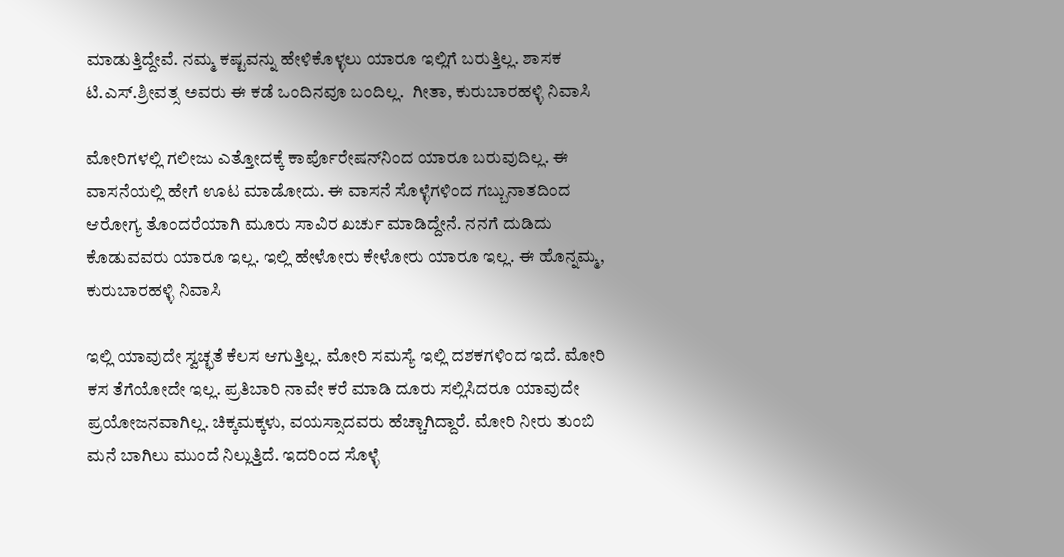ಮಾಡುತ್ತಿದ್ದೇವೆ. ನಮ್ಮ ಕಷ್ಟವನ್ನು ಹೇಳಿಕೊಳ್ಳಲು ಯಾರೂ ಇಲ್ಲಿಗೆ ಬರುತ್ತಿಲ್ಲ. ಶಾಸಕ ಟಿ.ಎಸ್.ಶ್ರೀವತ್ಸ ಅವರು ಈ ಕಡೆ ಒಂದಿನವೂ ಬಂದಿಲ್ಲ.  ಗೀತಾ, ಕುರುಬಾರಹಳ್ಳಿ ನಿವಾಸಿ

ಮೋರಿಗಳಲ್ಲಿ ಗಲೀಜು ಎತ್ತೋದಕ್ಕೆ ಕಾರ್ಪೊರೇಷನ್‌ನಿಂದ ಯಾರೂ ಬರುವುದಿಲ್ಲ. ಈ ವಾಸನೆಯಲ್ಲಿ ಹೇಗೆ ಊಟ ಮಾಡೋದು. ಈ ವಾಸನೆ ಸೊಳ್ಳೆಗಳಿಂದ ಗಬ್ಬುನಾತದಿಂದ ಆರೋಗ್ಯ ತೊಂದರೆಯಾಗಿ ಮೂರು ಸಾವಿರ ಖರ್ಚು ಮಾಡಿದ್ದೇನೆ. ನನಗೆ ದುಡಿದು ಕೊಡುವವರು ಯಾರೂ ಇಲ್ಲ. ಇಲ್ಲಿ ಹೇಳೋರು ಕೇಳೋರು ಯಾರೂ ಇಲ್ಲ. ಈ ಹೊನ್ನಮ್ಮ, ಕುರುಬಾರಹಳ್ಳಿ ನಿವಾಸಿ

ಇಲ್ಲಿ ಯಾವುದೇ ಸ್ವಚ್ಛತೆ ಕೆಲಸ ಆಗುತ್ತಿಲ್ಲ. ಮೋರಿ ಸಮಸ್ಯೆ ಇಲ್ಲಿ ದಶಕಗಳಿಂದ ಇದೆ. ಮೋರಿ ಕಸ ತೆಗೆಯೋದೇ ಇಲ್ಲ. ಪ್ರತಿಬಾರಿ ನಾವೇ ಕರೆ ಮಾಡಿ ದೂರು ಸಲ್ಲಿಸಿದರೂ ಯಾವುದೇ ಪ್ರಯೋಜನವಾಗಿಲ್ಲ. ಚಿಕ್ಕಮಕ್ಕಳು, ವಯಸ್ಸಾದವರು ಹೆಚ್ಚಾಗಿದ್ದಾರೆ. ಮೋರಿ ನೀರು ತುಂಬಿ ಮನೆ ಬಾಗಿಲು ಮುಂದೆ ನಿಲ್ಲುತ್ತಿದೆ. ಇದರಿಂದ ಸೊಳ್ಳೆ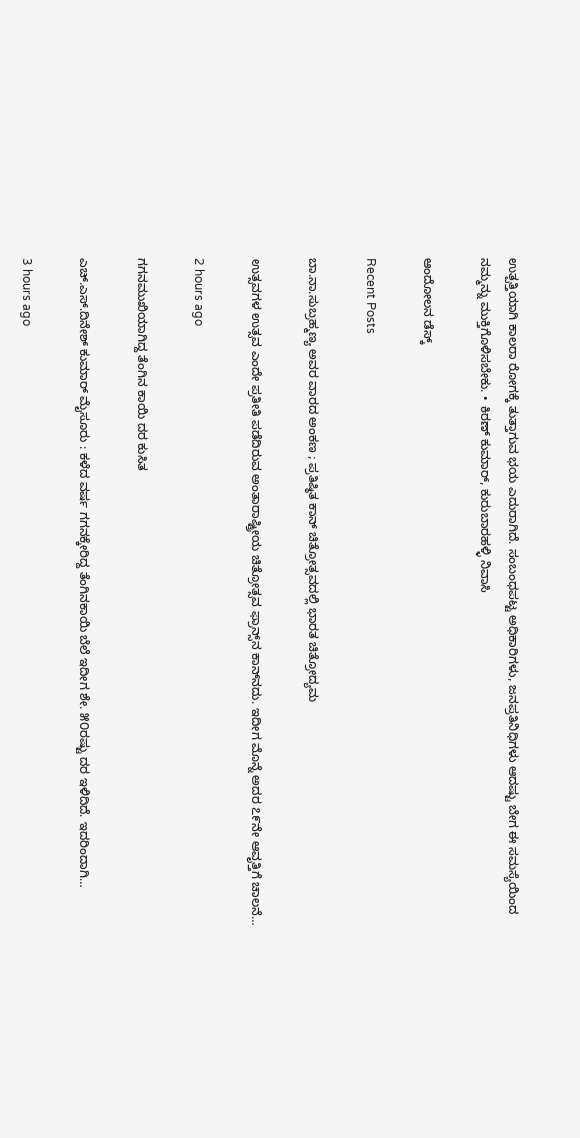ಉತ್ಪತ್ತಿಯಾಗಿ ಕಾಲರಾ ರೋಗಕ್ಕೆ ತುತ್ತಾಗುವ ಭಯ ಎದುರಾಗಿದೆ. ಸಂಬಂಧಪಟ್ಟ ಅಧಿಕಾರಿಗಳು, ಜನಪ್ರತಿನಿಧಿಗಳು ಆದಷ್ಟು ಬೇಗ ಈ ಸಮಸ್ಯೆಯಿಂದ ನಮ್ಮನ್ನು ಮುಕ್ತಿಗೊಳಿಸಬೇಕು. • ಕಿರಣ್ ಕುಮಾರ್, ಕುರುಬಾರಹಳ್ಳಿ ನಿವಾಸಿ

ಆಂದೋಲನ ಡೆಸ್ಕ್

Recent Posts

ಬಾ.ನಾ.ಸುಬ್ರಹ್ಮಣ್ಯ ಅವರ ವಾರದ ಅಂಕಣ ; ಪ್ರತಿಷ್ಠಿತ ಕಾನ್‌ ಚಿತ್ರೋತ್ಸವದಲ್ಲಿ ಭಾರತ ಚಿತ್ರೋದ್ಯಮ

ಉತ್ಸವಗಳ ಉತ್ಸವ ಎಂದೇ ಪ್ರತೀತಿ ಪಡೆದಿರುವ ಅಂತಾರಾಷ್ಟ್ರೀಯ ಚಿತ್ರೋತ್ಸವ ಫ್ರಾನ್ಸ್‌ನ ಕಾನ್‌ನದು. ಇದೀಗ ಮೊನ್ನೆ ಅದರ ೭೯ನೇ ಆವೃತ್ತಿಗೆ ಚಾಲನೆ…

2 hours ago

ಗಗನಮುಖಿಯಾಗಿದ್ದ ತೆಂಗಿನ ಕಾಯಿ ದರ ಕುಸಿತ

ಎಚ್‌.ಎಸ್.ದಿನೇಶ್‌ ಕುಮಾರ್‌ ಮೈಸೂರು : ಕಳೆದ ವರ್ಷ ಗಗನಕ್ಕೇರಿದ್ದ ತೆಂಗಿನಕಾಯಿ ಬೆಲೆ ಇದೀಗ ಶೇ. ೫೦ರಷ್ಟು ದರ ಇಳಿದಿದೆ. ಇದರಿಂದಾಗಿ…

3 hours ago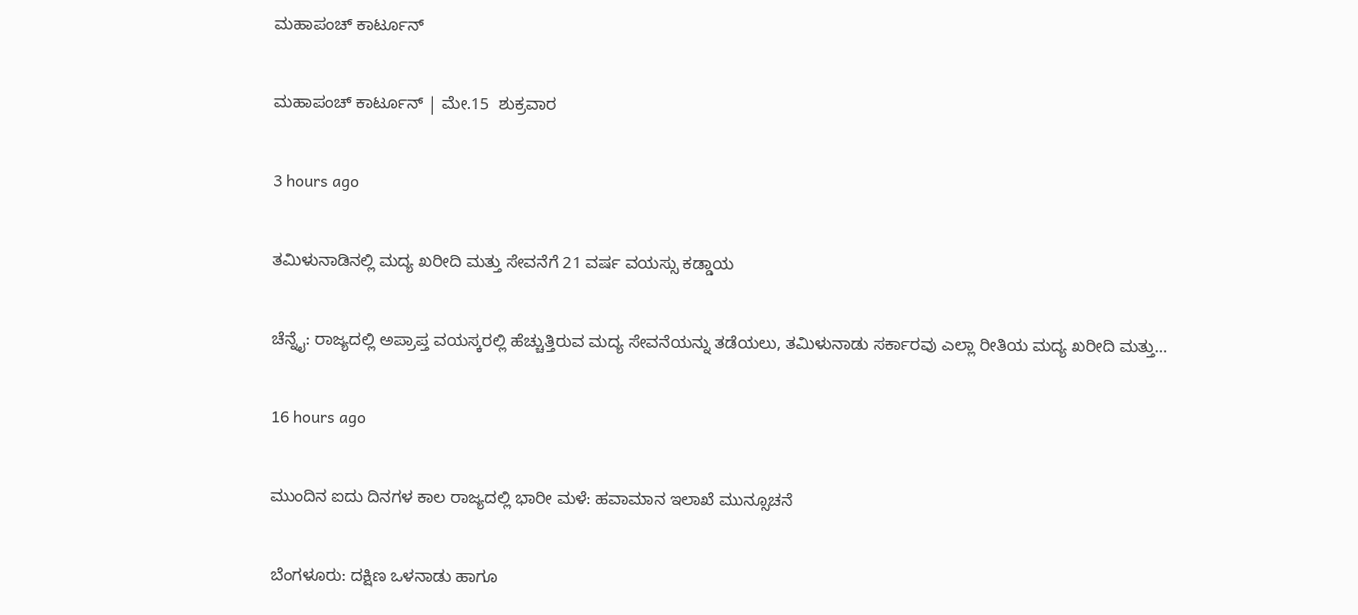ಮಹಾಪಂಚ್‌ ಕಾರ್ಟೂನ್‌

ಮಹಾಪಂಚ್‌ ಕಾರ್ಟೂನ್‌ | ಮೇ.15  ಶುಕ್ರವಾರ

3 hours ago

ತಮಿಳುನಾಡಿನಲ್ಲಿ ಮದ್ಯ ಖರೀದಿ ಮತ್ತು ಸೇವನೆಗೆ 21 ವರ್ಷ ವಯಸ್ಸು ಕಡ್ಡಾಯ

ಚೆನ್ನೈ: ರಾಜ್ಯದಲ್ಲಿ ಅಪ್ರಾಪ್ತ ವಯಸ್ಕರಲ್ಲಿ ಹೆಚ್ಚುತ್ತಿರುವ ಮದ್ಯ ಸೇವನೆಯನ್ನು ತಡೆಯಲು, ತಮಿಳುನಾಡು ಸರ್ಕಾರವು ಎಲ್ಲಾ ರೀತಿಯ ಮದ್ಯ ಖರೀದಿ ಮತ್ತು…

16 hours ago

ಮುಂದಿನ ಐದು ದಿನಗಳ ಕಾಲ ರಾಜ್ಯದಲ್ಲಿ ಭಾರೀ ಮಳೆ: ಹವಾಮಾನ ಇಲಾಖೆ ಮುನ್ಸೂಚನೆ

ಬೆಂಗಳೂರು: ದಕ್ಷಿಣ ಒಳನಾಡು ಹಾಗೂ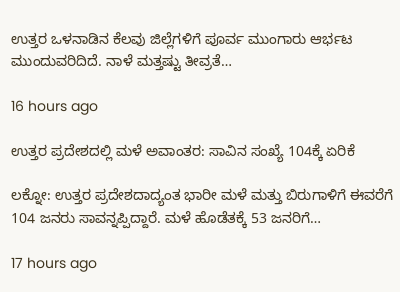ಉತ್ತರ ಒಳನಾಡಿನ ಕೆಲವು ಜಿಲ್ಲೆಗಳಿಗೆ ಪೂರ್ವ ಮುಂಗಾರು ಆರ್ಭಟ ಮುಂದುವರಿದಿದೆ. ನಾಳೆ ಮತ್ತಷ್ಟು ತೀವ್ರತೆ…

16 hours ago

ಉತ್ತರ ಪ್ರದೇಶದಲ್ಲಿ ಮಳೆ ಅವಾಂತರ: ಸಾವಿನ ಸಂಖ್ಯೆ 104ಕ್ಕೆ ಏರಿಕೆ

ಲಕ್ನೋ: ಉತ್ತರ ಪ್ರದೇಶದಾದ್ಯಂತ ಭಾರೀ ಮಳೆ ಮತ್ತು ಬಿರುಗಾಳಿಗೆ ಈವರೆಗೆ 104 ಜನರು ಸಾವನ್ನಪ್ಪಿದ್ದಾರೆ. ಮಳೆ ಹೊಡೆತಕ್ಕೆ 53 ಜನರಿಗೆ…

17 hours ago